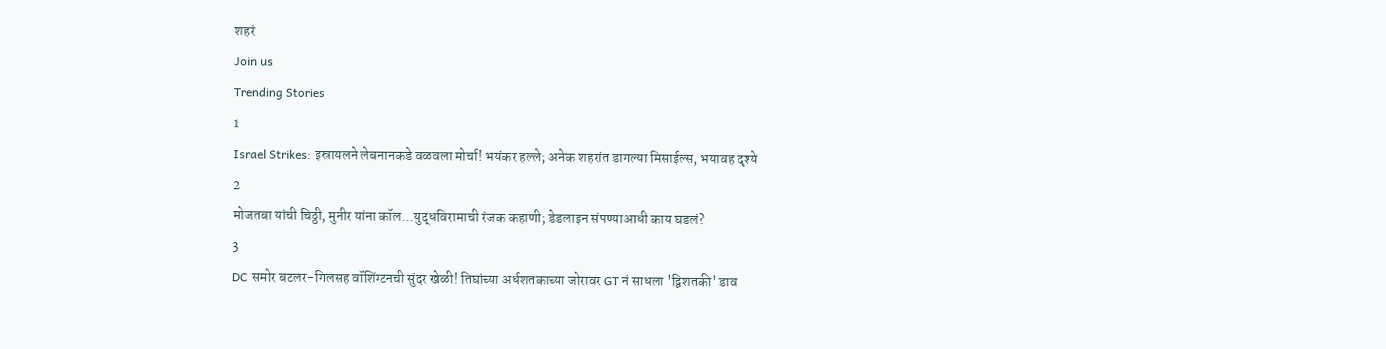शहरं
Join us
Trending Stories
1
Israel Strikes: इस्रायलने लेबनानकडे वळवला मोर्चा! भयंकर हल्ले; अनेक शहरांत डागल्या मिसाईल्स, भयावह दृश्ये
2
मोजतबा यांची चिठ्ठी, मुनीर यांना कॉल...युद्धविरामाची रंजक कहाणी; डेडलाइन संपण्याआधी काय घडलं?
3
DC समोर बटलर-गिलसह वॉशिंग्टनची सुंदर खेळी! तिघांच्या अर्धशतकाच्या जोरावर GT नं साधला 'द्विशतकी' डाव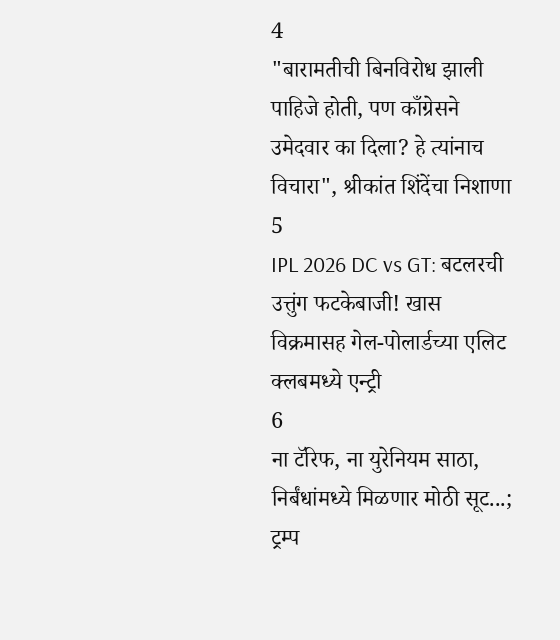4
"बारामतीची बिनविरोध झाली पाहिजे होती, पण काँग्रेसने उमेदवार का दिला? हे त्यांनाच विचारा", श्रीकांत शिंदेंचा निशाणा
5
IPL 2026 DC vs GT: बटलरची उत्तुंग फटकेबाजी! खास विक्रमासह गेल-पोलार्डच्या एलिट क्लबमध्ये एन्ट्री
6
ना टॅरिफ, ना युरेनियम साठा, निर्बंधांमध्ये मिळणार मोठी सूट...; ट्रम्प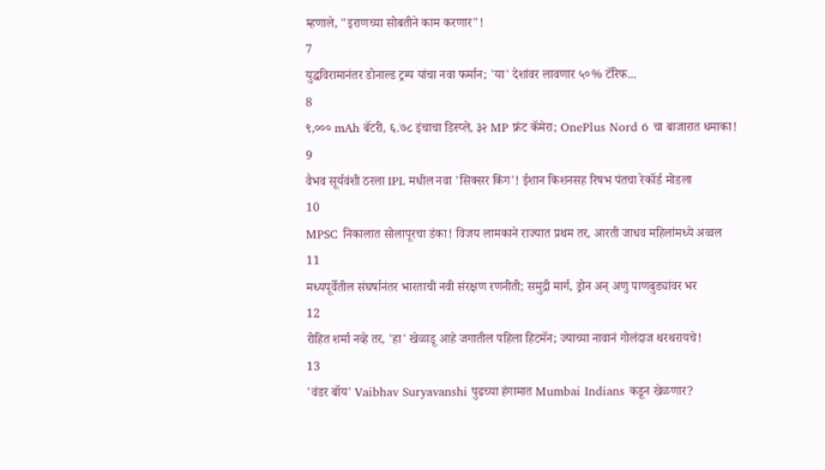म्हणाले, "इराणच्या सोबतीने काम करणार"!
7
युद्धविरामानंतर डोनाल्ड ट्रम्प यांचा नवा फर्मान; 'या' देशांवर लावणार ५०% टॅरिफ...
8
९,००० mAh बॅटरी, ६.७८ इंचाचा डिस्प्ले, ३२ MP फ्रंट कॅमेरा; OnePlus Nord 6 चा बाजारात धमाका!
9
वैभव सूर्यवंशी ठरला IPL मधील नवा 'सिक्सर किंग'! ईशान किशनसह रिषभ पंतचा रेकॉर्ड मोडला
10
MPSC निकालात सोलापूरचा डंका! विजय लामकाने राज्यात प्रथम तर, आरती जाधव महिलांमध्ये अव्वल
11
मध्यपूर्वेतील संघर्षानंतर भारताची नवी संरक्षण रणनीती; समुद्री मार्ग, ड्रोन अन् अणु पाणबुड्यांवर भर
12
रोहित शर्मा नव्हे तर, 'हा' खेळाडू आहे जगातील पहिला हिटमॅन; ज्याच्या नावानं गोलंदाज थरथरायचे!
13
'वंडर बॉय' Vaibhav Suryavanshi पुढच्या हंगामात Mumbai Indians कडून खेळणार?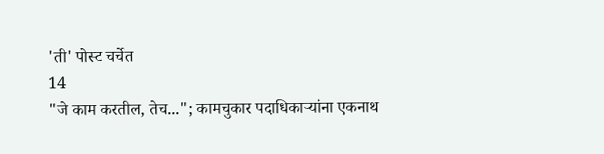'ती' पोस्ट चर्चेत
14
"जे काम करतील, तेच..."; कामचुकार पदाधिकाऱ्यांना एकनाथ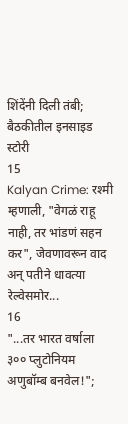शिंदेंनी दिली तंबी; बैठकीतील इनसाइड स्टोरी
15
Kalyan Crime: रश्मी म्हणाली, "वेगळं राहू नाही, तर भांडणं सहन कर", जेवणावरून वाद अन् पतीने धावत्या रेल्वेसमोर...
16
"...तर भारत वर्षाला ३०० प्लुटोनियम अणुबॉम्ब बनवेल!";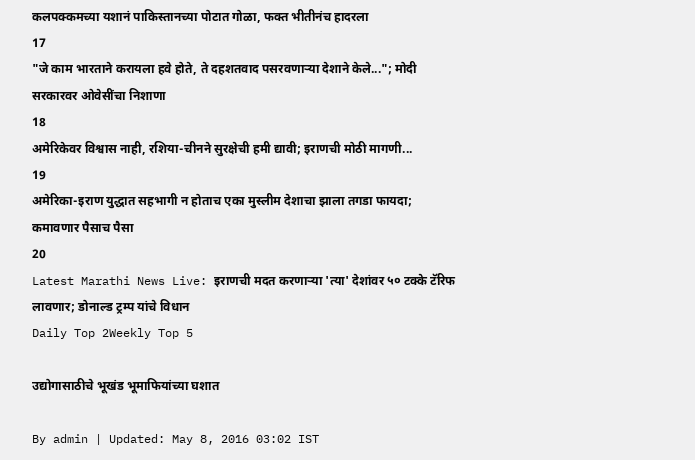कलपक्कमच्या यशानं पाकिस्तानच्या पोटात गोळा, फक्त भीतीनंच हादरला
17
"जे काम भारताने करायला हवे होते, ते दहशतवाद पसरवणाऱ्या देशाने केले..."; मोदी सरकारवर ओवेसींचा निशाणा
18
अमेरिकेवर विश्वास नाही, रशिया-चीनने सुरक्षेची हमी द्यावी; इराणची मोठी मागणी...
19
अमेरिका-इराण युद्धात सहभागी न होताच एका मुस्लीम देशाचा झाला तगडा फायदा; कमावणार पैसाच पैसा
20
Latest Marathi News Live: इराणची मदत करणाऱ्या 'त्या' देशांवर ५० टक्के टॅरिफ लावणार; डोनाल्ड ट्रम्प यांचे विधान
Daily Top 2Weekly Top 5

उद्योगासाठीचे भूखंड भूमाफियांच्या घशात

By admin | Updated: May 8, 2016 03:02 IST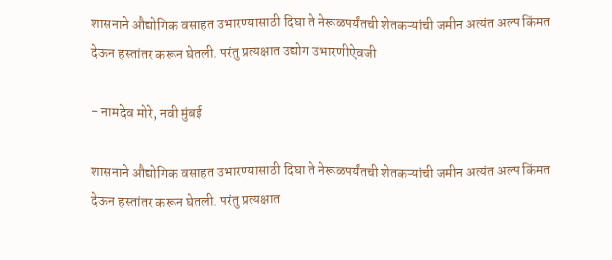शासनाने औद्योगिक वसाहत उभारण्यासाठी दिघा ते नेरूळपर्यंतची शेतकऱ्यांची जमीन अत्यंत अल्प किंमत देऊन हस्तांतर करून घेतली. परंतु प्रत्यक्षात उद्योग उभारणीऐवजी

- नामदेव मोरे, नवी मुंबई

शासनाने औद्योगिक वसाहत उभारण्यासाठी दिघा ते नेरूळपर्यंतची शेतकऱ्यांची जमीन अत्यंत अल्प किंमत देऊन हस्तांतर करून घेतली. परंतु प्रत्यक्षात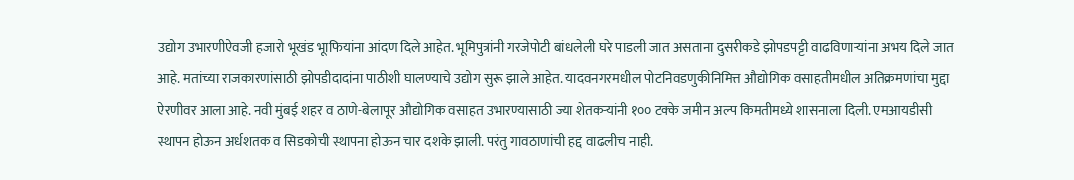उद्योग उभारणीऐवजी हजारो भूखंड भूाफियांना आंदण दिले आहेत. भूमिपुत्रांनी गरजेपोटी बांधलेली घरे पाडली जात असताना दुसरीकडे झोपडपट्टी वाढविणाऱ्यांना अभय दिले जात आहे. मतांच्या राजकारणांसाठी झोपडीदादांना पाठीशी घालण्याचे उद्योग सुरू झाले आहेत. यादवनगरमधील पोटनिवडणुकीनिमित्त औद्योगिक वसाहतीमधील अतिक्रमणांचा मुद्दा ऐरणीवर आला आहे. नवी मुंबई शहर व ठाणे-बेलापूर औद्योगिक वसाहत उभारण्यासाठी ज्या शेतकऱ्यांनी १०० टक्के जमीन अल्प किमतीमध्ये शासनाला दिली. एमआयडीसी स्थापन होऊन अर्धशतक व सिडकोची स्थापना होऊन चार दशके झाली. परंतु गावठाणांची हद्द वाढलीच नाही.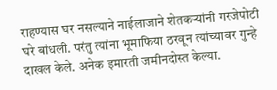राहण्यास घर नसल्याने नाईलाजाने शेतकऱ्यांनी गरजेपोटी घरे बांधली. परंतु त्यांना भूमाफिया ठरवून त्यांच्यावर गुन्हे दाखल केले. अनेक इमारती जमीनदोस्त केल्या.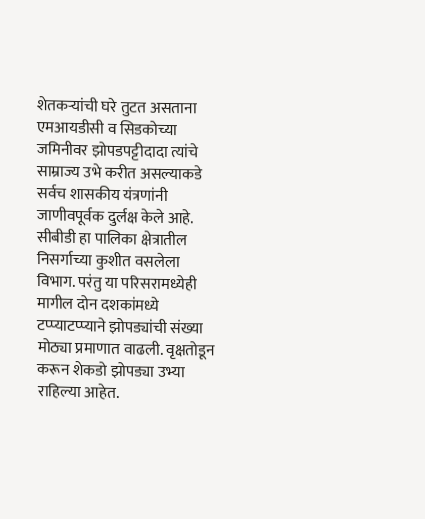शेतकऱ्यांची घरे तुटत असताना एमआयडीसी व सिडकोच्या जमिनीवर झोपडपट्टीदादा त्यांचे साम्राज्य उभे करीत असल्याकडे सर्वच शासकीय यंत्रणांनी जाणीवपूर्वक दुर्लक्ष केले आहे. सीबीडी हा पालिका क्षेत्रातील निसर्गाच्या कुशीत वसलेला विभाग. परंतु या परिसरामध्येही मागील दोन दशकांमध्ये टप्प्याटप्प्याने झोपड्यांची संख्या मोठ्या प्रमाणात वाढली. वृक्षतोडून करून शेकडो झोपड्या उभ्या राहिल्या आहेत.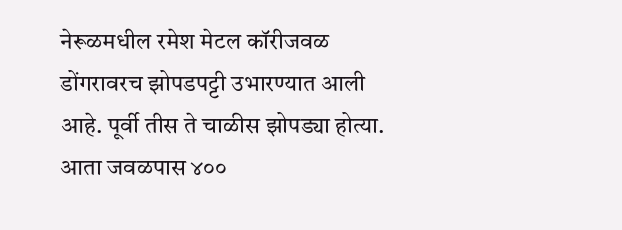नेरूळमधील रमेश मेटल कॉरीजवळ डोंगरावरच झोपडपट्टी उभारण्यात आली आहे. पूर्वी तीस ते चाळीस झोपड्या होत्या. आता जवळपास ४००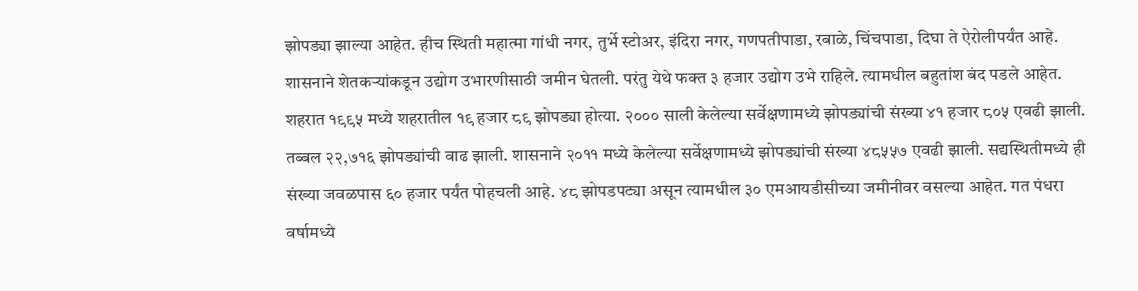झोपड्या झाल्या आहेत. हीच स्थिती महात्मा गांधी नगर, तुर्भे स्टोअर, इंदिरा नगर, गणपतीपाडा, रबाळे, चिंचपाडा, दिघा ते ऐरोलीपर्यंत आहे. शासनाने शेतकऱ्यांकडून उद्योग उभारणीसाठी जमीन घेतली. परंतु येथे फक्त ३ हजार उद्योग उभे राहिले. त्यामधील बहुतांश बंद पडले आहेत. शहरात १९९५ मध्ये शहरातील १९ हजार ८९ झोपड्या होत्या. २००० साली केलेल्या सर्वेक्षणामध्ये झोपड्यांची संख्या ४१ हजार ८०५ एवढी झाली. तब्बल २२,७१६ झोपड्यांची वाढ झाली. शासनाने २०११ मध्ये केलेल्या सर्वेक्षणामध्ये झोपड्यांची संख्या ४८५५७ एवढी झाली. सद्यस्थितीमध्ये ही संख्या जवळपास ६० हजार पर्यंत पोहचली आहे. ४८ झोपडपट्या असून त्यामधील ३० एमआयडीसीच्या जमीनीवर वसल्या आहेत. गत पंधरा वर्षामध्ये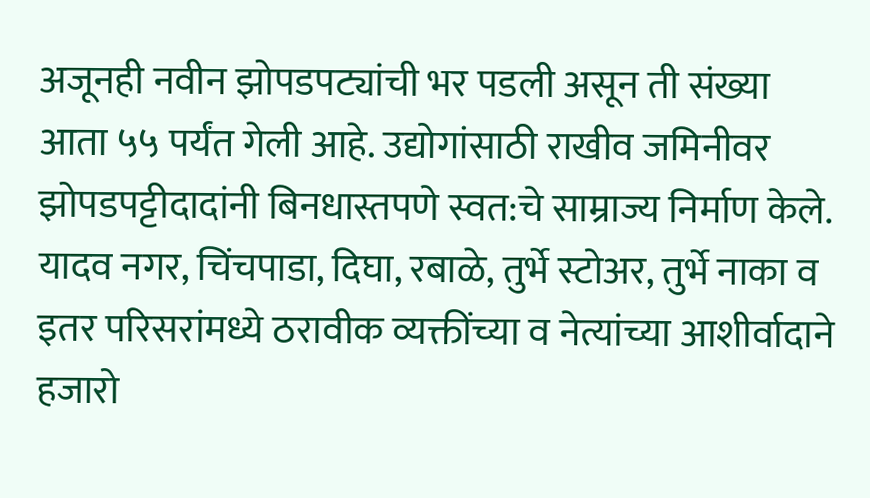अजूनही नवीन झोपडपट्यांची भर पडली असून ती संख्या आता ५५ पर्यंत गेली आहे. उद्योगांसाठी राखीव जमिनीवर झोपडपट्टीदादांनी बिनधास्तपणे स्वत:चे साम्राज्य निर्माण केले. यादव नगर, चिंचपाडा, दिघा, रबाळे, तुर्भे स्टोअर, तुर्भे नाका व इतर परिसरांमध्ये ठरावीक व्यक्तींच्या व नेत्यांच्या आशीर्वादाने हजारो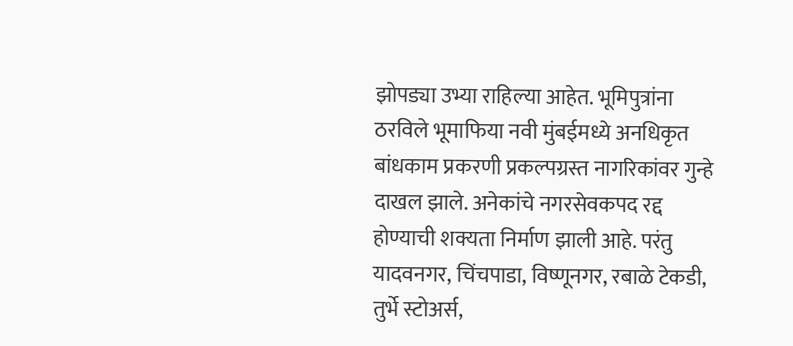झोपड्या उभ्या राहिल्या आहेत. भूमिपुत्रांना ठरविले भूमाफिया नवी मुंबईमध्ये अनधिकृत बांधकाम प्रकरणी प्रकल्पग्रस्त नागरिकांवर गुन्हे दाखल झाले. अनेकांचे नगरसेवकपद रद्द होण्याची शक्यता निर्माण झाली आहे. परंतु यादवनगर, चिंचपाडा, विष्णूनगर, रबाळे टेकडी, तुर्भे स्टोअर्स,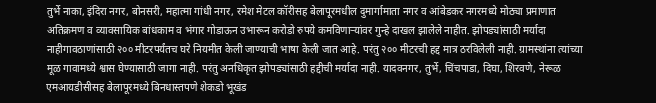तुर्भे नाका, इंदिरा नगर, बोनसरी, महात्मा गांधी नगर, रमेश मेटल कॉरीसह बेलापूरमधील दुमार्गामाता नगर व आंबेडकर नगरमध्ये मोठ्या प्रमाणात अतिक्रमण व व्यावसायिक बांधकाम व भंगार गोडाऊन उभारून करोडो रुपये कमविणाऱ्यांवर गुन्हे दाखल झालेले नाहीत. झोपड्यांसाठी मर्यादा नाहीगावठाणांसाठी २०० मीटरपर्यंतच घरे नियमीत केली जाण्याची भाषा केली जात आहे. परंतु २०० मीटरची हद्द मात्र ठरविलेली नाही. ग्रामस्थांना त्यांच्या मूळ गावामध्ये श्वास घेण्यासाठी जागा नाही. परंतु अनधिकृत झोपड्यांसाठी हद्दीची मर्यादा नाही. यादवनगर, तुर्भे, चिंचपाडा, दिघा, शिरवणे, नेरूळ एमआयडीसीसह बेलापूरमध्ये बिनधास्तपणे शेकडो भूखंड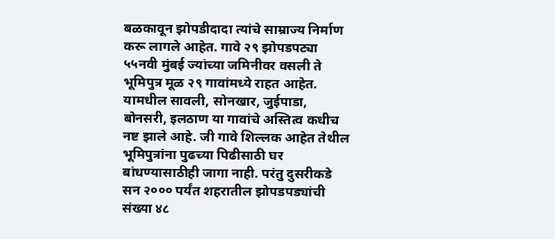बळकावून झोपडीदादा त्यांचे साम्राज्य निर्माण करू लागले आहेत. गावे २९ झोपडपट्या ५५नवी मुंबई ज्यांच्या जमिनीवर वसली ते भूमिपुत्र मूळ २९ गावांमध्ये राहत आहेत. यामधील सावली, सोनखार, जुईपाडा, बोनसरी, इलठाण या गावांचे अस्तित्व कधीच नष्ट झाले आहे. जी गावे शिल्लक आहेत तेथील भूमिपुत्रांना पुढच्या पिढीसाठी घर बांधण्यासाठीही जागा नाही. परंतु दुसरीकडे सन २००० पर्यंत शहरातील झोपडपड्यांची संख्या ४८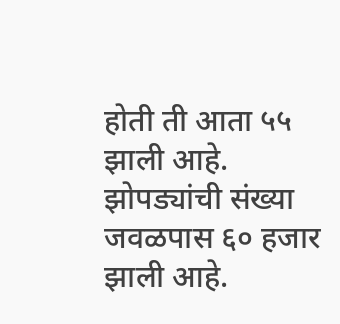होती ती आता ५५ झाली आहे. झोपड्यांची संख्या जवळपास ६० हजार झाली आहे.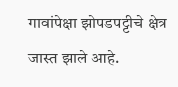गावांपेक्षा झोपडपट्टीचे क्षेत्र जास्त झाले आहे.